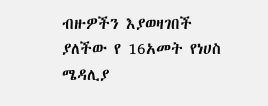ብዙዎችን እያወዛገበች ያለችው የ 16አመት የነሀስ ሜዳሊያ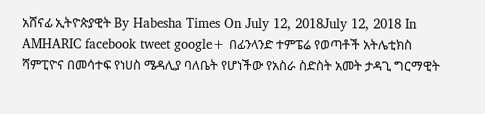አሸናፊ ኢትዮጵያዊት By Habesha Times On July 12, 2018July 12, 2018 In AMHARIC facebook tweet google+ በፊንላንድ ተምፔሬ የወጣቶች አትሌቲክስ ሻምፒዮና በመሳተፍ የነሀስ ሜዳሊያ ባለቤት የሆነችው የአስራ ስድስት አመት ታዳጊ ግርማዊት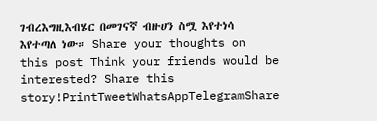ገብረእግዚእብሄር በመገናኛ ብዙሀን ስሟ እየተነሳ እየተጣለ ነው። Share your thoughts on this post Think your friends would be interested? Share this story!PrintTweetWhatsAppTelegramShare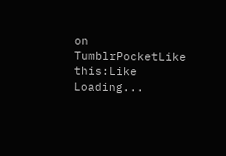on TumblrPocketLike this:Like Loading...